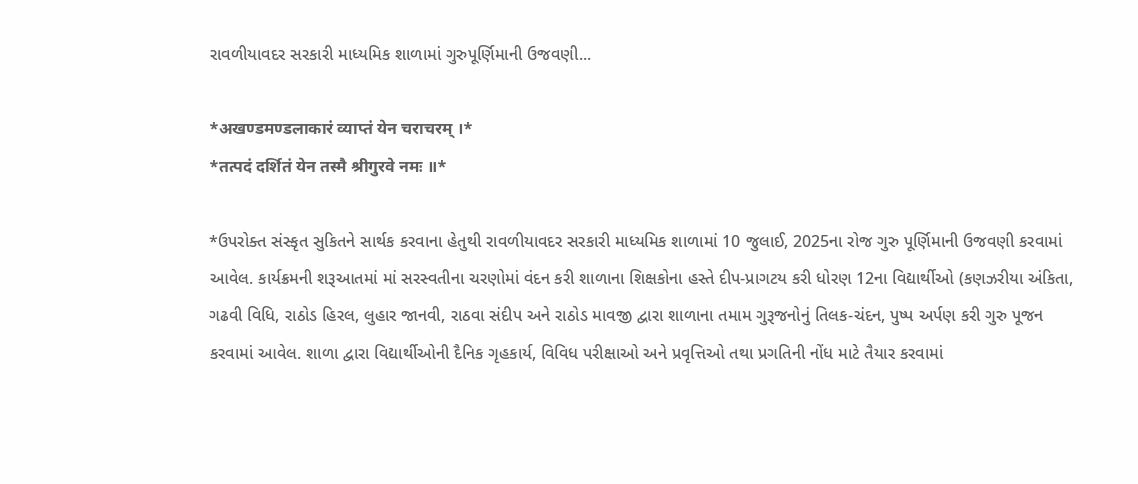રાવળીયાવદર સરકારી માધ્યમિક શાળામાં ગુરુપૂર્ણિમાની ઉજવણી...

*अखण्डमण्डलाकारं व्याप्तं येन चराचरम् ।*
*तत्पदं दर्शितं येन तस्मै श्रीगुरवे नमः ॥*

*ઉપરોક્ત સંસ્કૃત સુકિતને સાર્થક કરવાના હેતુથી રાવળીયાવદર સરકારી માધ્યમિક શાળામાં 10 જુલાઈ, 2025ના રોજ ગુરુ પૂર્ણિમાની ઉજવણી કરવામાં આવેલ. કાર્યક્રમની શરૂઆતમાં માં સરસ્વતીના ચરણોમાં વંદન કરી શાળાના શિક્ષકોના હસ્તે દીપ-પ્રાગટય કરી ધોરણ 12ના વિદ્યાર્થીઓ (કણઝરીયા અંકિતા, ગઢવી વિધિ, રાઠોડ હિરલ, લુહાર જાનવી, રાઠવા સંદીપ અને રાઠોડ માવજી દ્વારા શાળાના તમામ ગુરૂજનોનું તિલક-ચંદન, પુષ્પ અર્પણ કરી ગુરુ પૂજન કરવામાં આવેલ. શાળા દ્વારા વિદ્યાર્થીઓની દૈનિક ગૃહકાર્ય, વિવિધ પરીક્ષાઓ અને પ્રવૃત્તિઓ તથા પ્રગતિની નોંધ માટે તૈયાર કરવામાં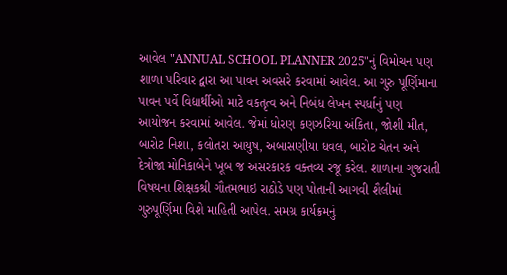આવેલ "ANNUAL SCHOOL PLANNER 2025"નું વિમોચન પણ શાળા પરિવાર દ્વારા આ પાવન અવસરે કરવામાં આવેલ. આ ગુરુ પૂર્ણિમાના પાવન પર્વે વિદ્યાર્થીઓ માટે વકતૃત્વ અને નિબંધ લેખન સ્પર્ધાનું પણ આયોજન કરવામાં આવેલ. જેમાં ધોરણ કણઝરિયા અંકિતા, જોશી મીત, બારોટ નિશા, કલોતરા આયુષ, અબાસણીયા ધવલ, બારોટ ચેતન અને દેત્રોજા મોનિકાબેને ખૂબ જ અસરકારક વક્તવ્ય રજૂ કરેલ. શાળાના ગુજરાતી વિષયના શિક્ષકશ્રી ગૌતમભાઇ રાઠોડે પણ પોતાની આગવી શૈલીમાં ગુરુપૂર્ણિમા વિશે માહિતી આપેલ. સમગ્ર કાર્યક્રમનું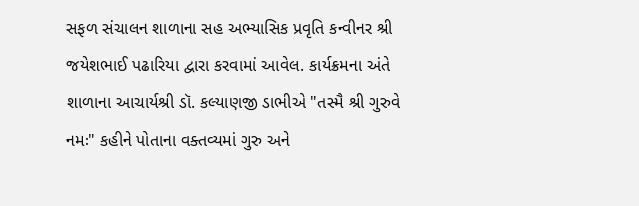સફળ સંચાલન શાળાના સહ અભ્યાસિક પ્રવૃતિ કન્વીનર શ્રી જયેશભાઈ પઢારિયા દ્વારા કરવામાં આવેલ. કાર્યક્રમના અંતે શાળાના આચાર્યશ્રી ડૉ. કલ્યાણજી ડાભીએ "તસ્મૈ શ્રી ગુરુવે નમઃ" કહીને પોતાના વક્તવ્યમાં ગુરુ અને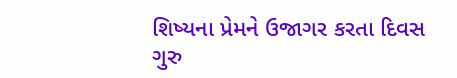શિષ્યના પ્રેમને ઉજાગર કરતા દિવસ ગુરુ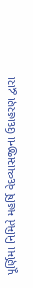પૂર્ણિમા નિમિતે મહર્ષિ વેદવ્યાસજીના ઉદાહરણ દ્વારા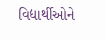વિદ્યાર્થીઓને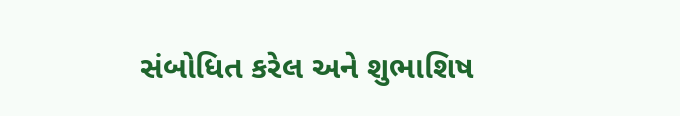સંબોધિત કરેલ અને શુભાશિષ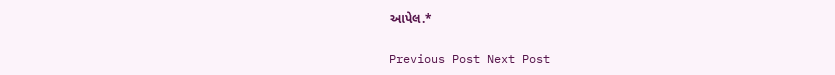આપેલ.*

Previous Post Next Post